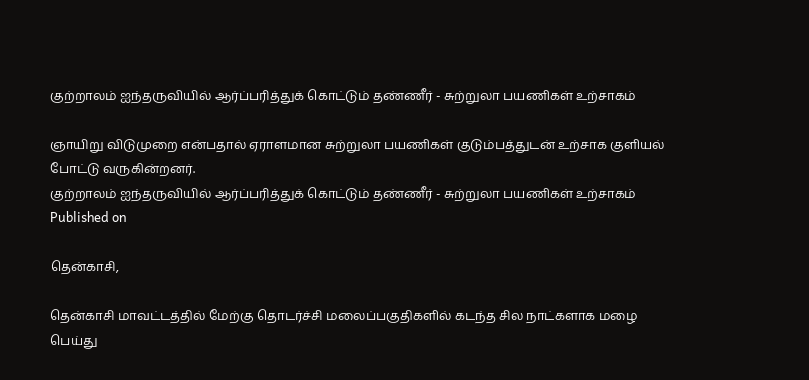குற்றாலம் ஐந்தருவியில் ஆர்ப்பரித்துக் கொட்டும் தண்ணீர் - சுற்றுலா பயணிகள் உற்சாகம்

ஞாயிறு விடுமுறை என்பதால் ஏராளமான சுற்றுலா பயணிகள் குடும்பத்துடன் உற்சாக குளியல் போட்டு வருகின்றனர்.
குற்றாலம் ஐந்தருவியில் ஆர்ப்பரித்துக் கொட்டும் தண்ணீர் - சுற்றுலா பயணிகள் உற்சாகம்
Published on

தென்காசி,

தென்காசி மாவட்டத்தில் மேற்கு தொடர்ச்சி மலைப்பகுதிகளில் கடந்த சில நாட்களாக மழை பெய்து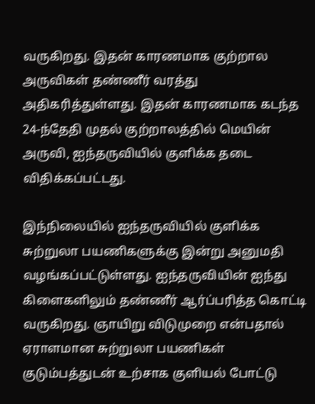வருகிறது. இதன் காரணமாக குற்றால அருவிகள் தண்ணீர் வரத்து அதிகரித்துள்ளது. இதன் காரணமாக கடந்த 24-ந்தேதி முதல் குற்றாலத்தில் மெயின் அருவி, ஐந்தருவியில் குளிக்க தடை விதிக்கப்பட்டது.

இந்நிலையில் ஐந்தருவியில் குளிக்க சுற்றுலா பயணிகளுக்கு இன்று அனுமதி வழங்கப்பட்டுள்ளது. ஐந்தருவியின் ஐந்து கிளைகளிலும் தண்ணீர் ஆர்ப்பரித்த கொட்டி வருகிறது. ஞாயிறு விடுமுறை என்பதால் ஏராளமான சுற்றுலா பயணிகள் குடும்பத்துடன் உற்சாக குளியல் போட்டு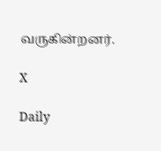வருகின்றனர்.

X

Daily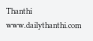Thanthi
www.dailythanthi.com